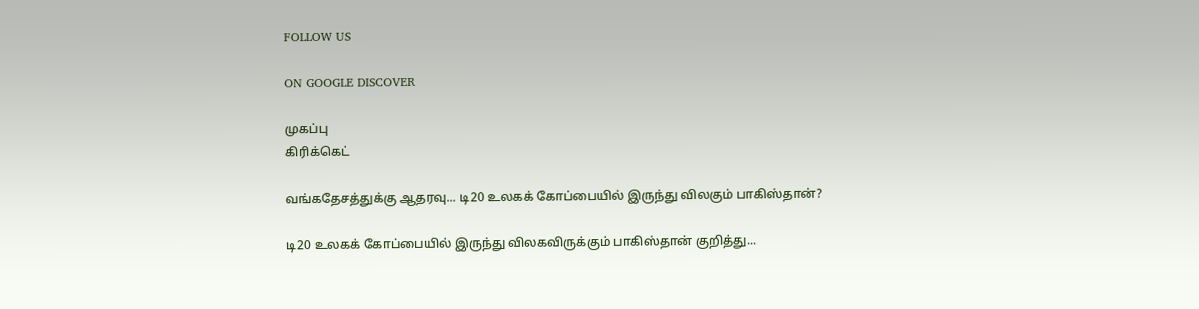FOLLOW US

ON GOOGLE DISCOVER

முகப்பு
கிரிக்கெட்

வங்கதேசத்துக்கு ஆதரவு... டி20 உலகக் கோப்பையில் இருந்து விலகும் பாகிஸ்தான்?

டி20 உலகக் கோப்பையில் இருந்து விலகவிருக்கும் பாகிஸ்தான் குறித்து...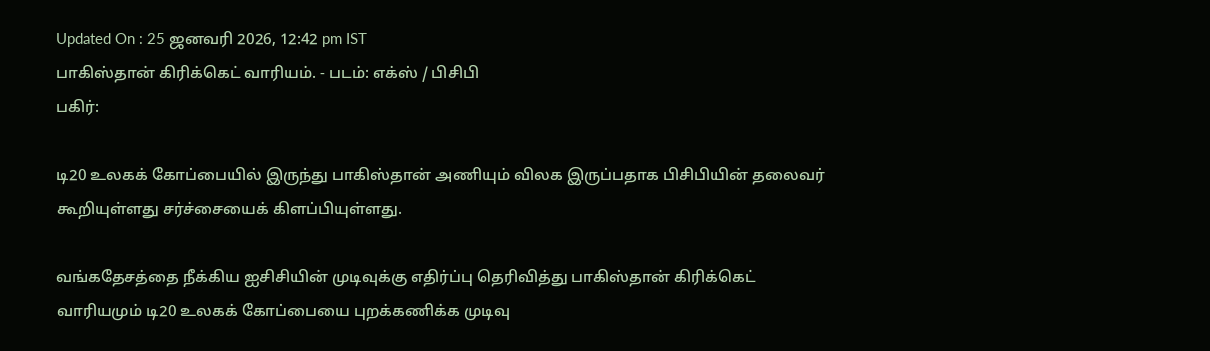Updated On : 25 ஜனவரி 2026, 12:42 pm IST
பாகிஸ்தான் கிரிக்கெட் வாரியம். - படம்: எக்ஸ் / பிசிபி
பகிர்:

டி20 உலகக் கோப்பையில் இருந்து பாகிஸ்தான் அணியும் விலக இருப்பதாக பிசிபியின் தலைவர் கூறியுள்ளது சர்ச்சையைக் கிளப்பியுள்ளது.

வங்கதேசத்தை நீக்கிய ஐசிசியின் முடிவுக்கு எதிர்ப்பு தெரிவித்து பாகிஸ்தான் கிரிக்கெட் வாரியமும் டி20 உலகக் கோப்பையை புறக்கணிக்க முடிவு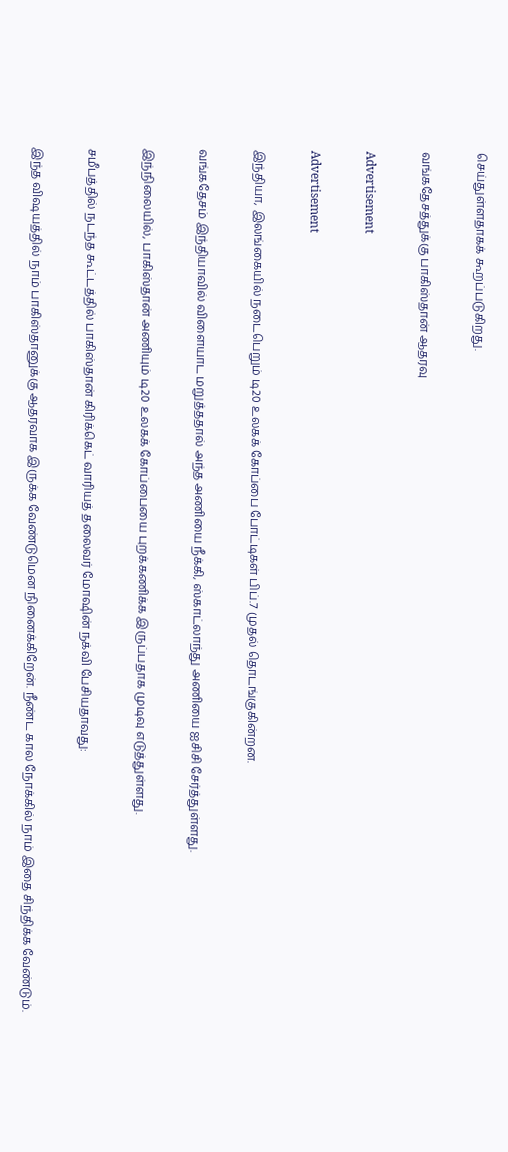செய்துள்ளதாகக் கூறப்படுகிறது.

வங்கதேசத்துக்கு பாகிஸ்தான் ஆதரவு

Advertisement

Advertisement

இந்தியா, இலங்கையில் நடைபெறும் டி20 உலகக் கோப்பை போட்டிகள் பிப்.7 முதல் தொடங்குகின்றன.

வங்கதேசம் இந்தியாவில் விளையாட மறுத்ததால் அந்த அணியை நீக்கி, ஸ்காட்லாந்து அணியை ஐசிசி சேர்த்துள்ளது.

இந்நிலையில், பாகிஸ்தான் அணியும் டி20 உலகக் கோப்பையை புறக்கணிக்க இருப்பதாக முடிவு எடுத்துள்ளது.

சமீபத்தில் நடந்த கூட்டத்தில் பாகிஸ்தான் கிரிக்கெட் வாரியத் தலைவர் மோஷின் நக்வி பேசியதாவது:

இந்த விஷயத்தில் நாம் பாகிஸ்தானுக்கு ஆதரவாக இருக்க வேண்டுமென நினைக்கிறேன். நீண்ட கால நோக்கில் நாம் இதை சிந்திக்க வேண்டும்.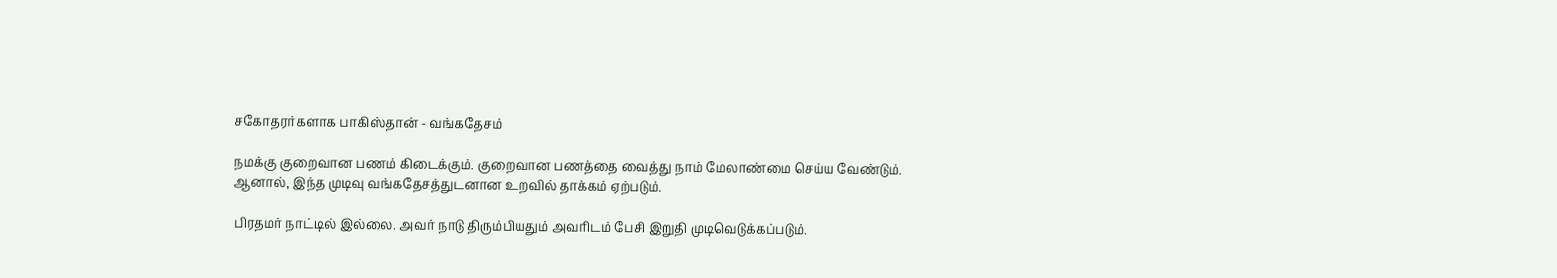சகோதரர்களாக பாகிஸ்தான் - வங்கதேசம்

நமக்கு குறைவான பணம் கிடைக்கும். குறைவான பணத்தை வைத்து நாம் மேலாண்மை செய்ய வேண்டும். ஆனால், இந்த முடிவு வங்கதேசத்துடனான உறவில் தாக்கம் ஏற்படும்.

பிரதமர் நாட்டில் இல்லை. அவர் நாடு திரும்பியதும் அவரிடம் பேசி இறுதி முடிவெடுக்கப்படும்.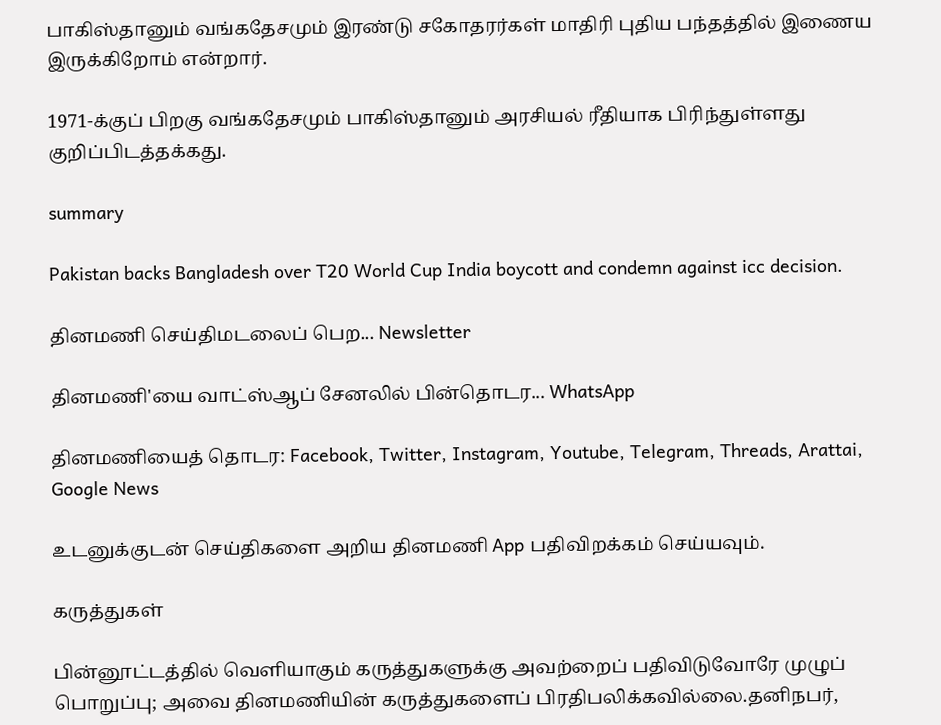பாகிஸ்தானும் வங்கதேசமும் இரண்டு சகோதரர்கள் மாதிரி புதிய பந்தத்தில் இணைய இருக்கிறோம் என்றார்.

1971-க்குப் பிறகு வங்கதேசமும் பாகிஸ்தானும் அரசியல் ரீதியாக பிரிந்துள்ளது குறிப்பிடத்தக்கது.

summary

Pakistan backs Bangladesh over T20 World Cup India boycott and condemn against icc decision.

தினமணி செய்திமடலைப் பெற... Newsletter

தினமணி'யை வாட்ஸ்ஆப் சேனலில் பின்தொடர... WhatsApp

தினமணியைத் தொடர: Facebook, Twitter, Instagram, Youtube, Telegram, Threads, Arattai, Google News

உடனுக்குடன் செய்திகளை அறிய தினமணி App பதிவிறக்கம் செய்யவும்.

கருத்துகள்

பின்னூட்டத்தில் வெளியாகும் கருத்துகளுக்கு அவற்றைப் பதிவிடுவோரே முழுப் பொறுப்பு; அவை தினமணியின் கருத்துகளைப் பிரதிபலிக்கவில்லை.தனிநபர்,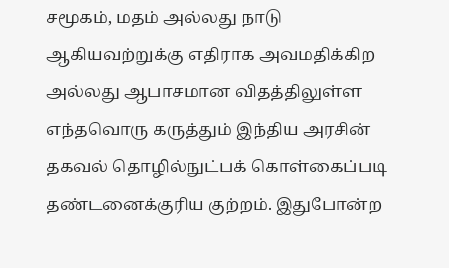சமூகம், மதம் அல்லது நாடு ஆகியவற்றுக்கு எதிராக அவமதிக்கிற அல்லது ஆபாசமான விதத்திலுள்ள எந்தவொரு கருத்தும் இந்திய அரசின் தகவல் தொழில்நுட்பக் கொள்கைப்படி தண்டனைக்குரிய குற்றம். இதுபோன்ற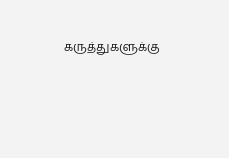கருத்துகளுக்கு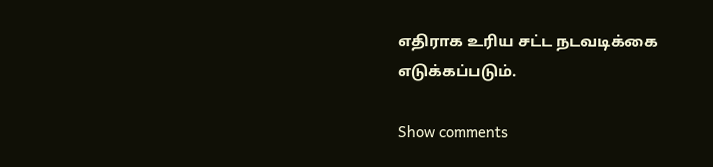எதிராக உரிய சட்ட நடவடிக்கை எடுக்கப்படும்.

Show comments